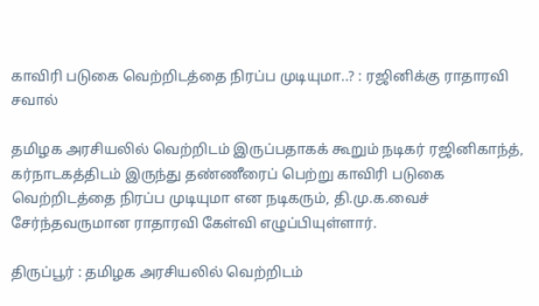காவிரி படுகை வெற்றிடத்தை நிரப்ப முடியுமா..? : ரஜினிக்கு ராதாரவி சவால்

தமிழக அரசியலில் வெற்றிடம் இருப்பதாகக் கூறும் நடிகர் ரஜினிகாந்த், கர்நாடகத்திடம் இருந்து தண்ணீரைப் பெற்று காவிரி படுகை வெற்றிடத்தை நிரப்ப முடியுமா என நடிகரும், தி.மு.க.வைச் சேர்ந்தவருமான ராதாரவி கேள்வி எழுப்பியுள்ளார்.

திருப்பூர் : தமிழக அரசியலில் வெற்றிடம்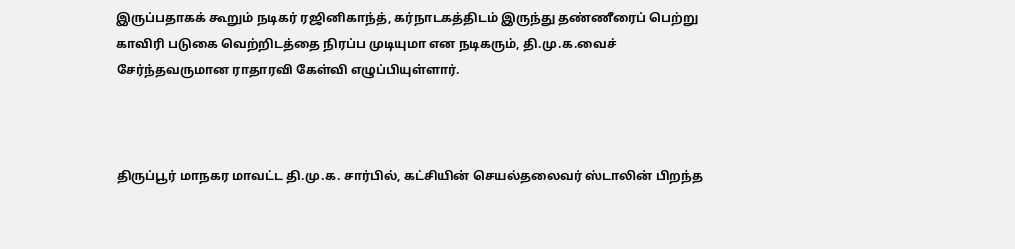இருப்பதாகக் கூறும் நடிகர் ரஜினிகாந்த், கர்நாடகத்திடம் இருந்து தண்ணீரைப் பெற்று காவிரி படுகை வெற்றிடத்தை நிரப்ப முடியுமா என நடிகரும், தி.மு.க.வைச் சேர்ந்தவருமான ராதாரவி கேள்வி எழுப்பியுள்ளார்.



திருப்பூர் மாநகர மாவட்ட தி.மு.க. சார்பில், கட்சியின் செயல்தலைவர் ஸ்டாலின் பிறந்த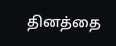தினத்தை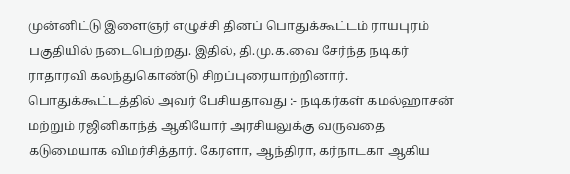முன்னிட்டு இளைஞர் எழுச்சி தினப் பொதுக்கூட்டம் ராயபுரம் பகுதியில் நடைபெற்றது. இதில், தி.மு.க.வை சேர்ந்த நடிகர் ராதாரவி கலந்துகொண்டு சிறப்புரையாற்றினார். பொதுக்கூட்டத்தில் அவர் பேசியதாவது :- நடிகர்கள் கமல்ஹாசன் மற்றும் ரஜினிகாந்த் ஆகியோர் அரசியலுக்கு வருவதை கடுமையாக விமர்சித்தார். கேரளா, ஆந்திரா, கர்நாடகா ஆகிய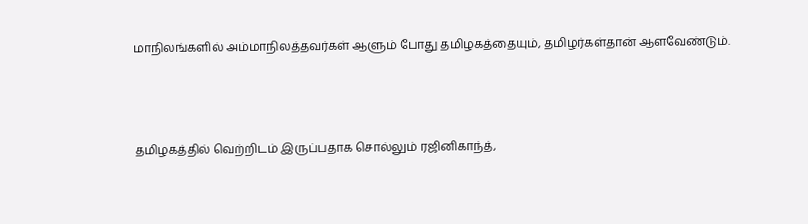மாநிலங்களில் அம்மாநிலத்தவர்கள் ஆளும் போது தமிழகத்தையும், தமிழர்கள்தான் ஆளவேண்டும்.



தமிழகத்தில் வெற்றிடம் இருப்பதாக சொல்லும் ரஜினிகாந்த்,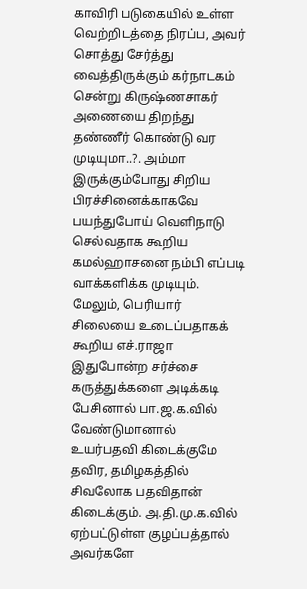காவிரி படுகையில் உள்ள வெற்றிடத்தை நிரப்ப, அவர் சொத்து சேர்த்து வைத்திருக்கும் கர்நாடகம் சென்று கிருஷ்ணசாகர் அணையை திறந்து தண்ணீர் கொண்டு வர முடியுமா..?. அம்மா இருக்கும்போது சிறிய பிரச்சினைக்காகவே பயந்துபோய் வெளிநாடு செல்வதாக கூறிய கமல்ஹாசனை நம்பி எப்படி வாக்களிக்க முடியும். மேலும், பெரியார் சிலையை உடைப்பதாகக் கூறிய எச்.ராஜா இதுபோன்ற சர்ச்சை கருத்துக்களை அடிக்கடி பேசினால் பா.ஜ.க.வில் வேண்டுமானால் உயர்பதவி கிடைக்குமே தவிர, தமிழகத்தில் சிவலோக பதவிதான் கிடைக்கும். அ.தி.மு.க.வில் ஏற்பட்டுள்ள குழப்பத்தால் அவர்களே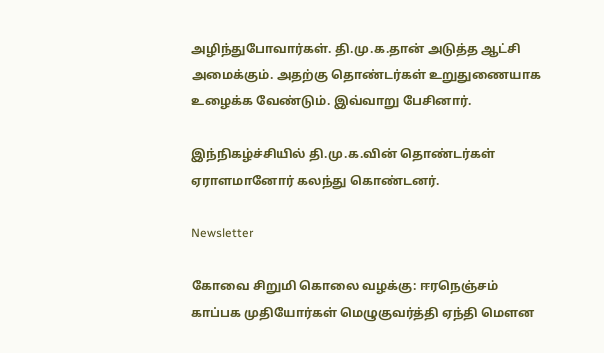அழிந்துபோவார்கள். தி.மு.க.தான் அடுத்த ஆட்சி அமைக்கும். அதற்கு தொண்டர்கள் உறுதுணையாக உழைக்க வேண்டும். இவ்வாறு பேசினார்.

இந்நிகழ்ச்சியில் தி.மு.க.வின் தொண்டர்கள் ஏராளமானோர் கலந்து கொண்டனர்.

Newsletter

கோவை சிறுமி கொலை வழக்கு: ஈரநெஞ்சம் காப்பக முதியோர்கள் மெழுகுவர்த்தி ஏந்தி மௌன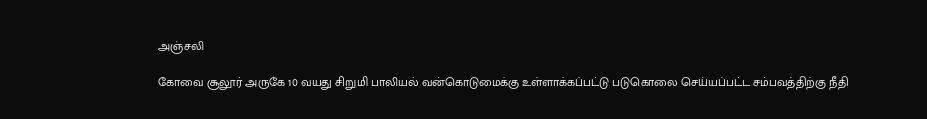அஞ்சலி

கோவை சூலூர் அருகே 10 வயது சிறுமி பாலியல் வன்கொடுமைக்கு உள்ளாக்கப்பட்டு படுகொலை செய்யப்பட்ட சம்பவத்திற்கு நீதி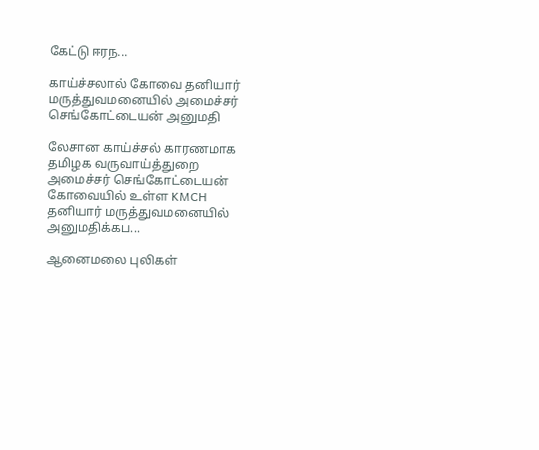கேட்டு ஈரந...

காய்ச்சலால் கோவை தனியார் மருத்துவமனையில் அமைச்சர் செங்கோட்டையன் அனுமதி

லேசான காய்ச்சல் காரணமாக தமிழக வருவாய்த்துறை அமைச்சர் செங்கோட்டையன் கோவையில் உள்ள KMCH தனியார் மருத்துவமனையில் அனுமதிக்கப...

ஆனைமலை புலிகள்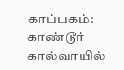காப்பகம்: காண்டூர் கால்வாயில்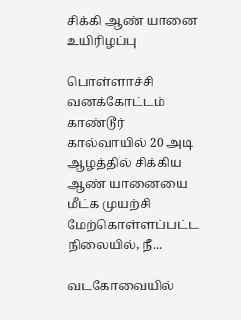சிக்கி ஆண் யானை உயிரிழப்பு

பொள்ளாச்சி வனக்கோட்டம் காண்டூர் கால்வாயில் 20 அடி ஆழத்தில் சிக்கிய ஆண் யானையை மீட்க முயற்சி மேற்கொள்ளப்பட்ட நிலையில், நீ...

வடகோவையில்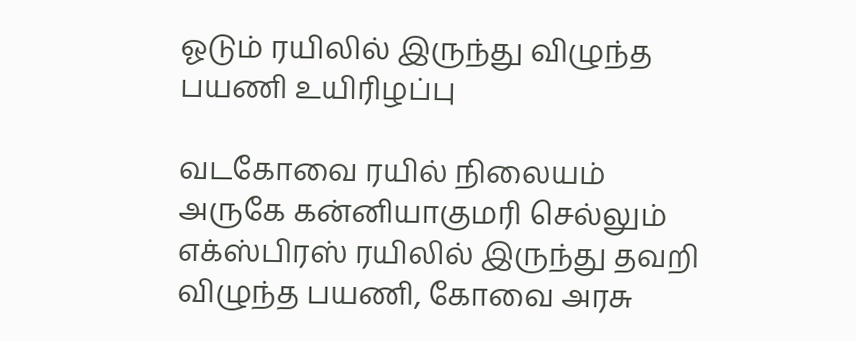ஓடும் ரயிலில் இருந்து விழுந்த பயணி உயிரிழப்பு

வடகோவை ரயில் நிலையம் அருகே கன்னியாகுமரி செல்லும் எக்ஸ்பிரஸ் ரயிலில் இருந்து தவறி விழுந்த பயணி, கோவை அரசு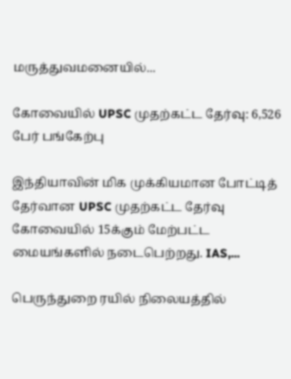மருத்துவமனையில்...

கோவையில் UPSC முதற்கட்ட தேர்வு: 6,526 பேர் பங்கேற்பு

இந்தியாவின் மிக முக்கியமான போட்டித் தேர்வான UPSC முதற்கட்ட தேர்வு கோவையில் 15க்கும் மேற்பட்ட மையங்களில் நடைபெற்றது. IAS,...

பெருந்துறை ரயில் நிலையத்தில்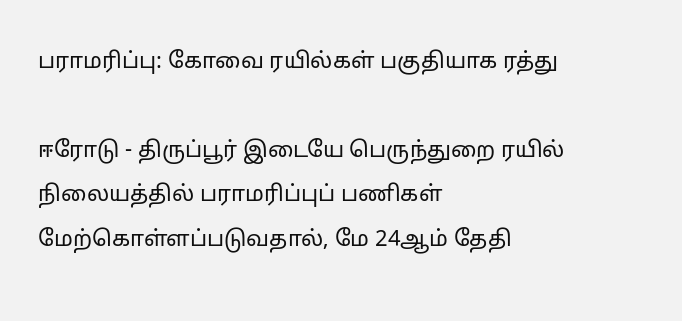பராமரிப்பு: கோவை ரயில்கள் பகுதியாக ரத்து

ஈரோடு - திருப்பூர் இடையே பெருந்துறை ரயில் நிலையத்தில் பராமரிப்புப் பணிகள் மேற்கொள்ளப்படுவதால், மே 24ஆம் தேதி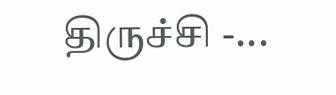திருச்சி -...